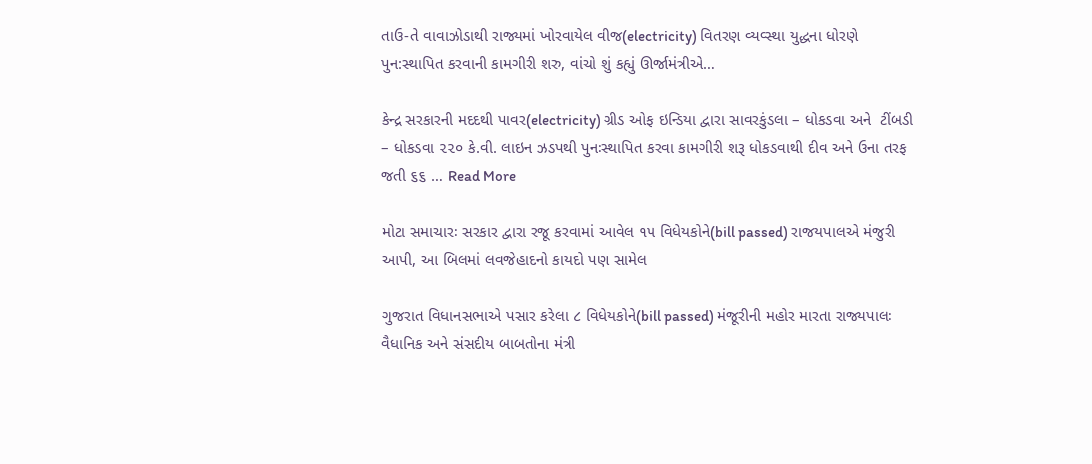તાઉ-તે વાવાઝોડાથી રાજ્યમાં ખોરવાયેલ વીજ(electricity) વિતરણ વ્યવ્સ્થા યુદ્ધના ધોરણે પુન:સ્થાપિત કરવાની કામગીરી શરુ, વાંચો શું કહ્યું ઊર્જામંત્રીએ…

કેન્દ્ર સરકારની મદદથી પાવર(electricity) ગ્રીડ ઓફ ઇન્ડિયા દ્વારા સાવરકુંડલા – ધોકડવા અને  ટીંબડી – ધોકડવા ૨૨૦ કે.વી. લાઇન ઝડપથી પુનઃસ્થાપિત કરવા કામગીરી શરૂ ધોકડવાથી દીવ અને ઉના તરફ જતી ૬૬ … Read More

મોટા સમાચારઃ સરકાર દ્વારા રજૂ કરવામાં આવેલ ૧૫ વિધેયકોને(bill passed) રાજયપાલએ મંજુરી આપી, આ બિલમાં લવજેહાદનો કાયદો પણ સામેલ

ગુજરાત વિધાનસભાએ પસાર કરેલા ૮ વિધેયકોને(bill passed) મંજૂરીની મહોર મારતા રાજ્યપાલઃ વૈધાનિક અને સંસદીય બાબતોના મંત્રી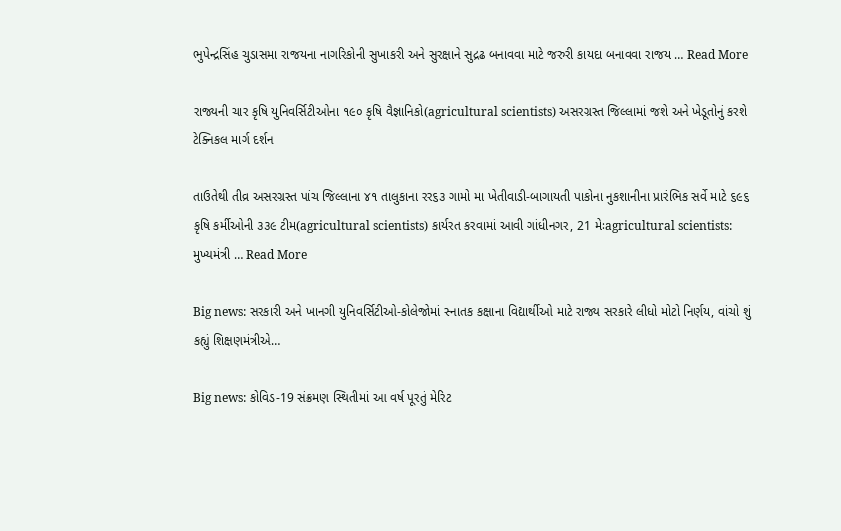ભુપેન્દ્રસિંહ ચુડાસમા રાજયના નાગરિકોની સુખાકરી અને સુરક્ષાને સુદ્રઢ બનાવવા માટે જરુરી કાયદા બનાવવા રાજય … Read More

રાજ્યની ચાર કૃષિ યુનિવર્સિટીઓના ૧૯૦ કૃષિ વૈજ્ઞાનિકો(agricultural scientists) અસરગ્રસ્ત જિલ્લામાં જશે અને ખેડૂતોનું કરશે ટેક્નિકલ માર્ગ દર્શન

તાઉતેથી તીવ્ર અસરગ્રસ્ત પાંચ જિલ્લાના ૪૧ તાલુકાના રર૬૩ ગામો મા ખેતીવાડી-બાગાયતી પાકોના નુકશાનીના પ્રારંભિક સર્વે માટે ૬૯૬ કૃષિ કર્મીઓની ૩૩૯ ટીમ(agricultural scientists) કાર્યરત કરવામાં આવી ગાંધીનગર, 21 મેઃagricultural scientists: મુખ્યમંત્રી … Read More

Big news: સરકારી અને ખાનગી યુનિવર્સિટીઓ-કોલેજોમાં સ્નાતક કક્ષાના વિદ્યાર્થીઓ માટે રાજ્ય સરકારે લીધો મોટો નિર્ણય, વાંચો શું કહ્યું શિક્ષણમંત્રીએ…

Big news: કોવિડ-19 સંક્રમણ સ્થિતીમાં આ વર્ષ પૂરતું મેરિટ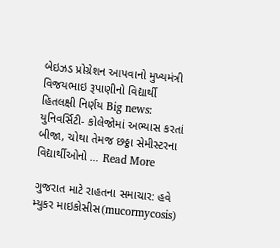બેઇઝડ પ્રોગ્રેશન આપવાનો મુખ્યમંત્રી વિજયભાઇ રૂપાણીનો વિદ્યાર્થી હિતલક્ષી નિર્ણય Big news: યુનિવર્સિટી- કોલેજોમાં અભ્યાસ કરતાં બીજા, ચોથા તેમજ છઠ્ઠા સેમીસ્ટરના વિદ્યાર્થીઓનો … Read More

ગુજરાત માટે રાહતના સમાચાર: હવે મ્યુકર માઇકોસીસ(mucormycosis)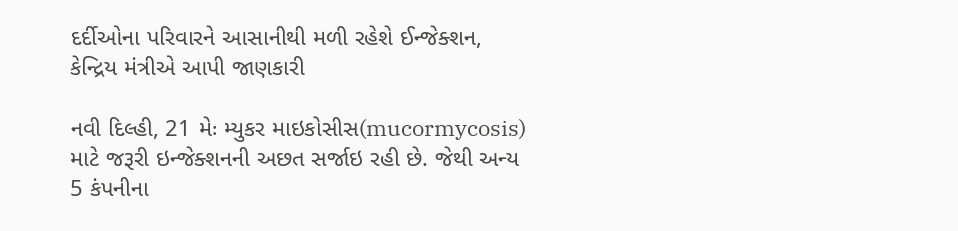દર્દીઓના પરિવારને આસાનીથી મળી રહેશે ઈન્જેક્શન, કેન્દ્રિય મંત્રીએ આપી જાણકારી

નવી દિલ્હી, 21 મેઃ મ્યુકર માઇકોસીસ(mucormycosis) માટે જરૂરી ઇન્જેક્શનની અછત સર્જાઇ રહી છે. જેથી અન્ય 5 કંપનીના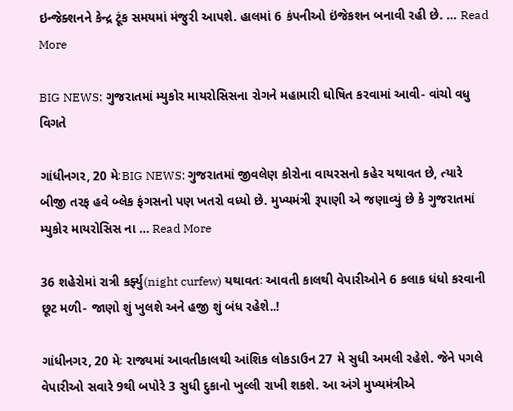ઇન્જેક્શનને કેન્દ્ર ટૂંક સમયમાં મંજુરી આપશે. હાલમાં 6 કંપનીઓ ઇંજેકશન બનાવી રહી છે. … Read More

BIG NEWS: ગુજરાતમાં મ્યુકોર માયરોસિસના રોગને મહામારી ઘોષિત કરવામાં આવી- વાંચો વધુ વિગતે

ગાંધીનગર, 20 મેઃBIG NEWS: ગુજરાતમાં જીવલેણ કોરોના વાયરસનો કહેર યથાવત છે, ત્યારે બીજી તરફ હવે બ્લેક ફંગસનો પણ ખતરો વધ્યો છે. મુખ્યમંત્રી રૂપાણી એ જણાવ્યું છે કે ગુજરાતમાં મ્યુકોર માયરોસિસ ના … Read More

36 શહેરોમાં રાત્રી કર્ફ્યુ(night curfew) યથાવતઃ આવતી કાલથી વેપારીઓને 6 કલાક ધંધો કરવાની છૂટ મળી- જાણો શું ખુલશે અને હજી શું બંધ રહેશે..!

ગાંધીનગર, 20 મેઃ રાજ્યમાં આવતીકાલથી આંશિક લોકડાઉન 27 મે સુધી અમલી રહેશે. જેને પગલે વેપારીઓ સવારે 9થી બપોરે 3 સુધી દુકાનો ખુલ્લી રાખી શકશે. આ અંગે મુખ્યમંત્રીએ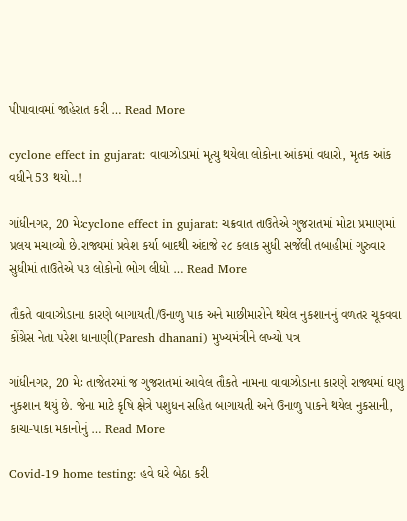પીપાવાવમાં જાહેરાત કરી … Read More

cyclone effect in gujarat: વાવાઝોડામાં મૃત્યુ થયેલા લોકોના આંકમાં વધારો, મૃતક આંક વધીને 53 થયો..!

ગાંધીનગર, 20 મેઃcyclone effect in gujarat: ચક્રવાત તાઉતેએ ગુજરાતમાં મોટા પ્રમાણમાં પ્રલય મચાવ્યો છે.રાજ્યમાં પ્રવેશ કર્યા બાદથી અંદાજે ૨૮ કલાક સુધી સર્જેલી તબાહીમાં ગુરુવાર સુધીમાં તાઉતેએ ૫૩ લોકોનો ભોગ લીધો … Read More

તૌકતે વાવાઝોડાના કારણે બાગાયતી/ઉનાળુ પાક અને માછીમારોને થયેલ નુકશાનનું વળતર ચૂકવવા કોંગ્રેસ નેતા પરેશ ધાનાણી(Paresh dhanani) મુખ્યમંત્રીને લખ્યો પત્ર

ગાંધીનગર, 20 મેઃ તાજેતરમાં જ ગુજરાતમાં આવેલ તૌકતે નામના વાવાઝોડાના કારણે રાજ્યમાં ઘણુ નુકશાન થયું છે. જેના માટે કૃષિ ક્ષેત્રે પશુધન સહિત બાગાયતી અને ઉનાળુ પાકને થયેલ નુકસાની, કાચા-પાકા મકાનોનું … Read More

Covid-19 home testing: હવે ઘરે બેઠા કરી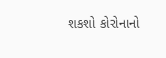શકશો કોરોનાનો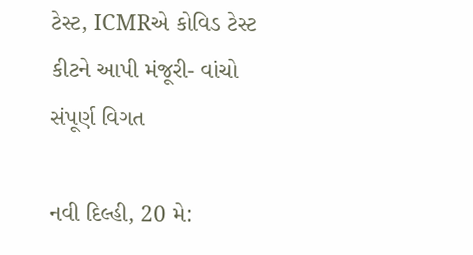ટેસ્ટ, ICMRએ કોવિડ ટેસ્ટ કીટને આપી મંજૂરી- વાંચો સંપૂર્ણ વિગત

નવી દિલ્હી, 20 મે: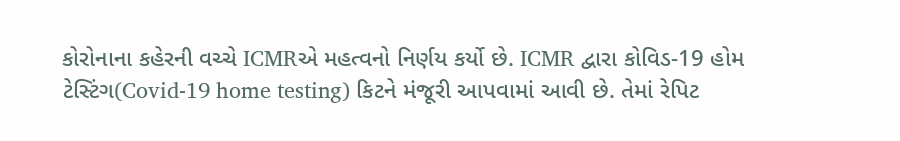કોરોનાના કહેરની વચ્ચે ICMRએ મહત્વનો નિર્ણય કર્યો છે. ICMR દ્વારા કોવિડ-19 હોમ ટેસ્ટિંગ(Covid-19 home testing) કિટને મંજૂરી આપવામાં આવી છે. તેમાં રેપિટ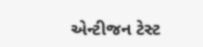એન્ટીજન ટેસ્ટ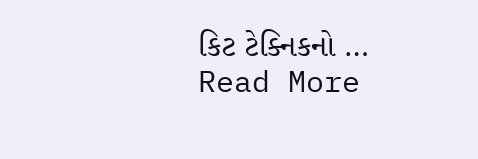કિટ ટેક્નિકનો … Read More